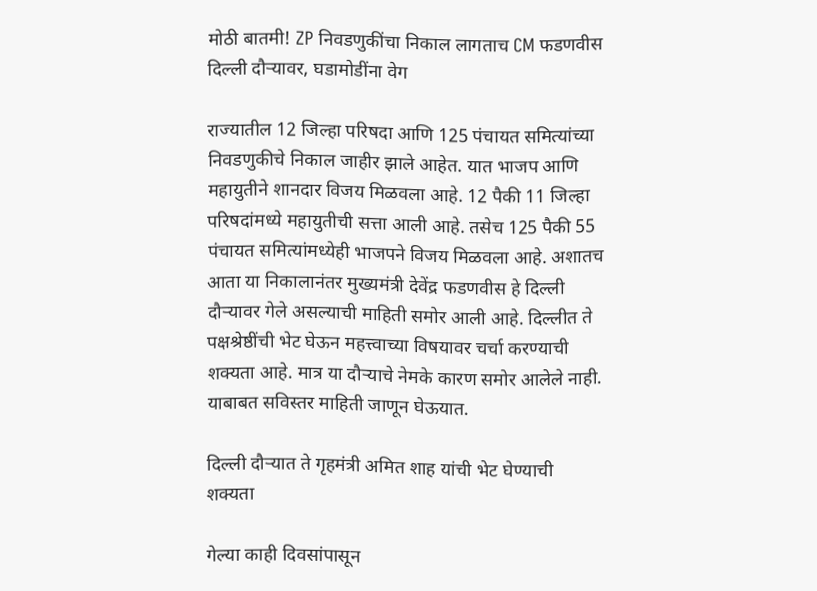मोठी बातमी! ZP निवडणुकींचा निकाल लागताच CM फडणवीस दिल्ली दौऱ्यावर, घडामोडींना वेग

राज्यातील 12 जिल्हा परिषदा आणि 125 पंचायत समित्यांच्या निवडणुकीचे निकाल जाहीर झाले आहेत. यात भाजप आणि महायुतीने शानदार विजय मिळवला आहे. 12 पैकी 11 जिल्हा परिषदांमध्ये महायुतीची सत्ता आली आहे. तसेच 125 पैकी 55 पंचायत समित्यांमध्येही भाजपने विजय मिळवला आहे. अशातच आता या निकालानंतर मुख्यमंत्री देवेंद्र फडणवीस हे दिल्ली दौऱ्यावर गेले असल्याची माहिती समोर आली आहे. दिल्लीत ते पक्षश्रेष्ठींची भेट घेऊन महत्त्वाच्या विषयावर चर्चा करण्याची शक्यता आहे. मात्र या दौऱ्याचे नेमके कारण समोर आलेले नाही. याबाबत सविस्तर माहिती जाणून घेऊयात.

दिल्ली दौऱ्यात ते गृहमंत्री अमित शाह यांची भेट घेण्याची शक्यता

गेल्या काही दिवसांपासून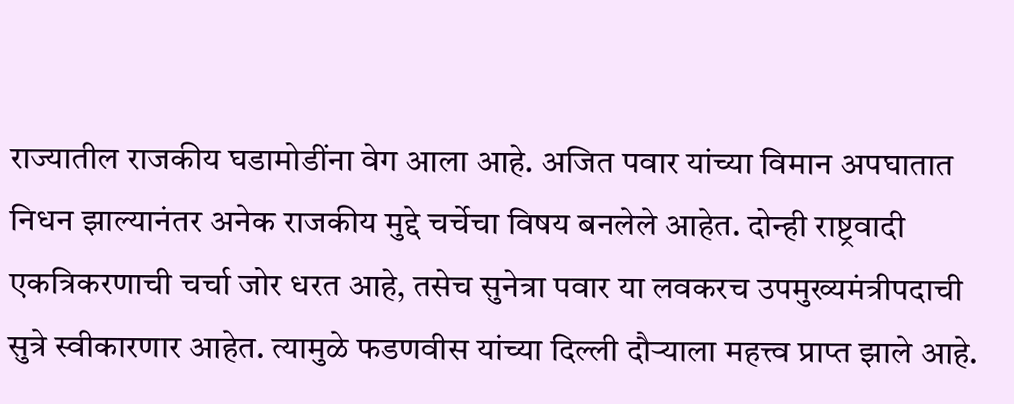राज्यातील राजकीय घडामोडींना वेग आला आहे. अजित पवार यांच्या विमान अपघातात निधन झाल्यानंतर अनेक राजकीय मुद्दे चर्चेचा विषय बनलेले आहेत. दोन्ही राष्ट्रवादी एकत्रि‍करणाची चर्चा जोर धरत आहे, तसेच सुनेत्रा पवार या लवकरच उपमुख्यमंत्रीपदाची सुत्रे स्वीकारणार आहेत. त्यामुळे फडणवीस यांच्या दिल्ली दौऱ्याला महत्त्व प्राप्त झाले आहे.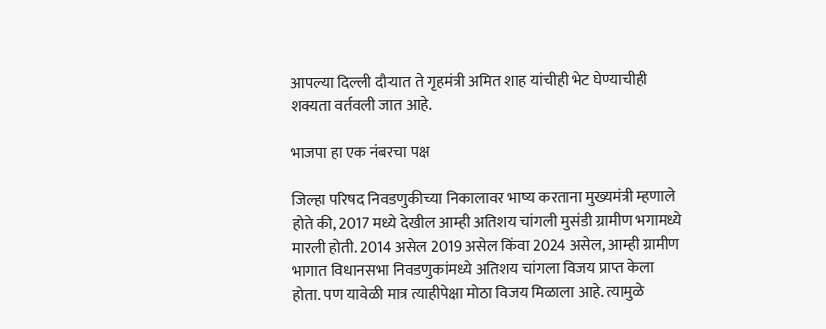आपल्या दिल्ली दौऱ्यात ते गृहमंत्री अमित शाह यांचीही भेट घेण्याचीही शक्यता वर्तवली जात आहे.

भाजपा हा एक नंबरचा पक्ष

जिल्हा परिषद निवडणुकीच्या निकालावर भाष्य करताना मुख्यमंत्री म्हणाले होते की, 2017 मध्ये देखील आम्ही अतिशय चांगली मुसंडी ग्रामीण भगामध्ये मारली होती. 2014 असेल 2019 असेल किंवा 2024 असेल, आम्ही ग्रामीण भागात विधानसभा निवडणुकांमध्ये अतिशय चांगला विजय प्राप्त केला होता. पण यावेळी मात्र त्याहीपेक्षा मोठा विजय मिळाला आहे. त्यामुळे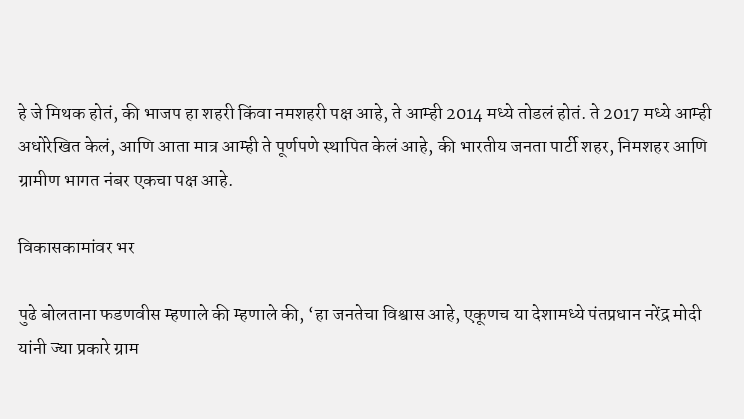हे जे मिथक होतं, की भाजप हा शहरी किंवा नमशहरी पक्ष आहे, ते आम्ही 2014 मध्ये तोडलं होतं. ते 2017 मध्ये आम्ही अधोरेखित केलं, आणि आता मात्र आम्ही ते पूर्णपणे स्थापित केलं आहे, की भारतीय जनता पार्टी शहर, निमशहर आणि ग्रामीण भागत नंबर एकचा पक्ष आहे.

विकासकामांवर भर

पुढे बोलताना फडणवीस म्हणाले की म्हणाले की, ‘हा जनतेचा विश्वास आहे, एकूणच या देशामध्ये पंतप्रधान नरेंद्र मोदी यांनी ज्या प्रकारे ग्राम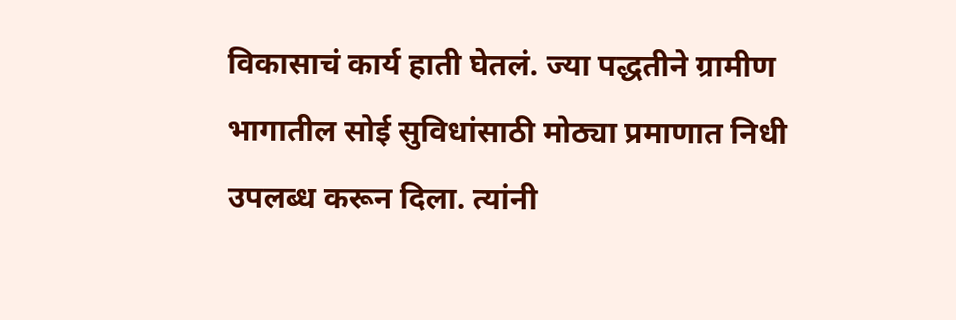विकासाचं कार्य हाती घेतलं. ज्या पद्धतीने ग्रामीण भागातील सोई सुविधांसाठी मोठ्या प्रमाणात निधी उपलब्ध करून दिला. त्यांनी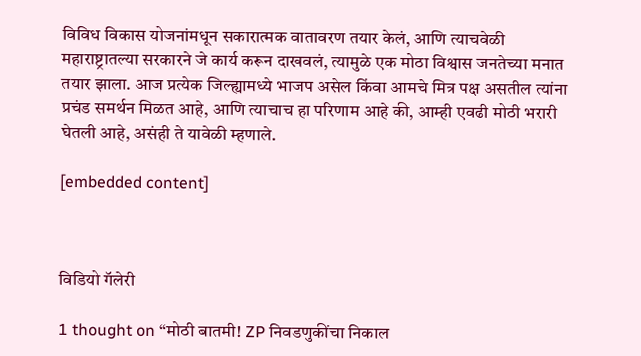विविध विकास योजनांमधून सकारात्मक वातावरण तयार केलं, आणि त्याचवेळी महाराष्ट्रातल्या सरकारने जे कार्य करून दाखवलं, त्यामुळे एक मोठा विश्वास जनतेच्या मनात तयार झाला. आज प्रत्येक जिल्ह्यामध्ये भाजप असेल किंवा आमचे मित्र पक्ष असतील त्यांना प्रचंड समर्थन मिळत आहे, आणि त्याचाच हा परिणाम आहे की, आम्ही एवढी मोठी भरारी घेतली आहे, असंही ते यावेळी म्हणाले.

[embedded content]



विडियो गॅलेरी

1 thought on “मोठी बातमी! ZP निवडणुकींचा निकाल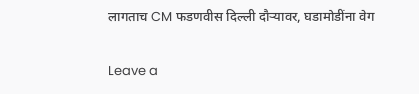लागताच CM फडणवीस दिल्ली दौऱ्यावर, घडामोडींना वेग

Leave a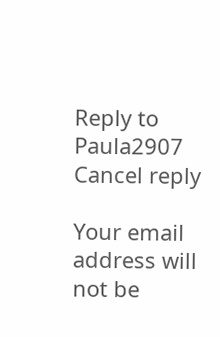Reply to Paula2907 Cancel reply

Your email address will not be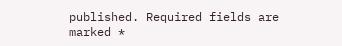published. Required fields are marked *